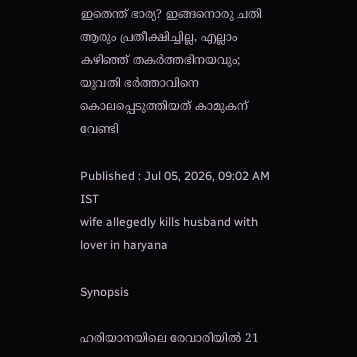ഇതെന്ത് ഭാര്യ? ഇങ്ങനൊരു ചതി ആരും പ്രതീക്ഷിച്ചില്ല, എല്ലാം കഴിഞ്ഞ് തകർത്തഭിനയവും; യുവതി ഭർത്താവിനെ കൊലപ്പെടുത്തിയത് കാമുകന് വേണ്ടി

Published : Jul 05, 2026, 09:02 AM IST
wife allegedly kills husband with lover in haryana

Synopsis

ഹരിയാനയിലെ രേവാരിയിൽ 21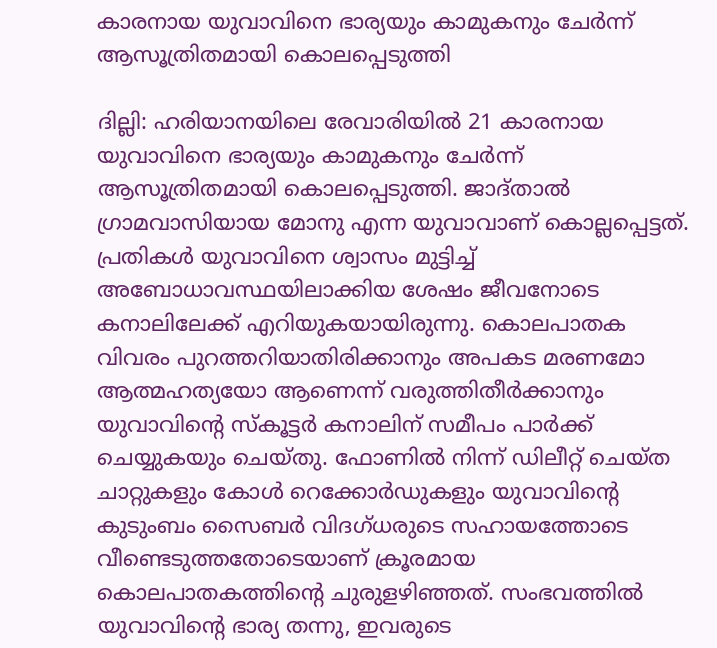കാരനായ യുവാവിനെ ഭാര്യയും കാമുകനും ചേർന്ന് ആസൂത്രിതമായി കൊലപ്പെടുത്തി

ദില്ലി: ഹരിയാനയിലെ രേവാരിയിൽ 21 കാരനായ യുവാവിനെ ഭാര്യയും കാമുകനും ചേർന്ന് ആസൂത്രിതമായി കൊലപ്പെടുത്തി. ജാദ്താൽ ഗ്രാമവാസിയായ മോനു എന്ന യുവാവാണ് കൊല്ലപ്പെട്ടത്. പ്രതികൾ യുവാവിനെ ശ്വാസം മുട്ടിച്ച് അബോധാവസ്ഥയിലാക്കിയ ശേഷം ജീവനോടെ കനാലിലേക്ക് എറിയുകയായിരുന്നു. കൊലപാതക വിവരം പുറത്തറിയാതിരിക്കാനും അപകട മരണമോ ആത്മഹത്യയോ ആണെന്ന് വരുത്തിതീർക്കാനും യുവാവിന്‍റെ സ്കൂട്ടർ കനാലിന് സമീപം പാർക്ക് ചെയ്യുകയും ചെയ്തു. ഫോണിൽ നിന്ന് ഡിലീറ്റ് ചെയ്ത ചാറ്റുകളും കോൾ റെക്കോർഡുകളും യുവാവിന്‍റെ കുടുംബം സൈബർ വിദഗ്ധരുടെ സഹായത്തോടെ വീണ്ടെടുത്തതോടെയാണ് ക്രൂരമായ കൊലപാതകത്തിന്‍റെ ചുരുളഴിഞ്ഞത്. സംഭവത്തിൽ യുവാവിന്‍റെ ഭാര്യ തന്നു, ഇവരുടെ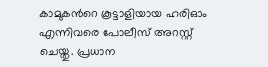കാമുകന്‍റെ കൂട്ടാളിയായ ഹരിഓം എന്നിവരെ പോലീസ് അറസ്റ്റ് ചെയ്തു. പ്രധാന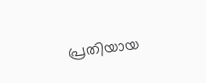പ്രതിയായ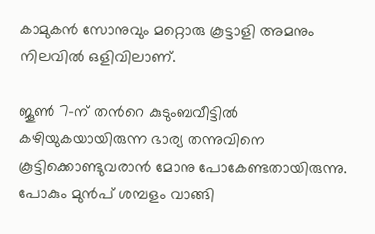കാമുകൻ സോനുവും മറ്റൊരു കൂട്ടാളി അമനും നിലവിൽ ഒളിവിലാണ്.

ജൂൺ 7-ന് തന്‍റെ കുടുംബവീട്ടിൽ കഴിയുകയായിരുന്ന ഭാര്യ തന്നുവിനെ കൂട്ടിക്കൊണ്ടുവരാൻ മോനു പോകേണ്ടതായിരുന്നു. പോകും മുൻപ് ശമ്പളം വാങ്ങി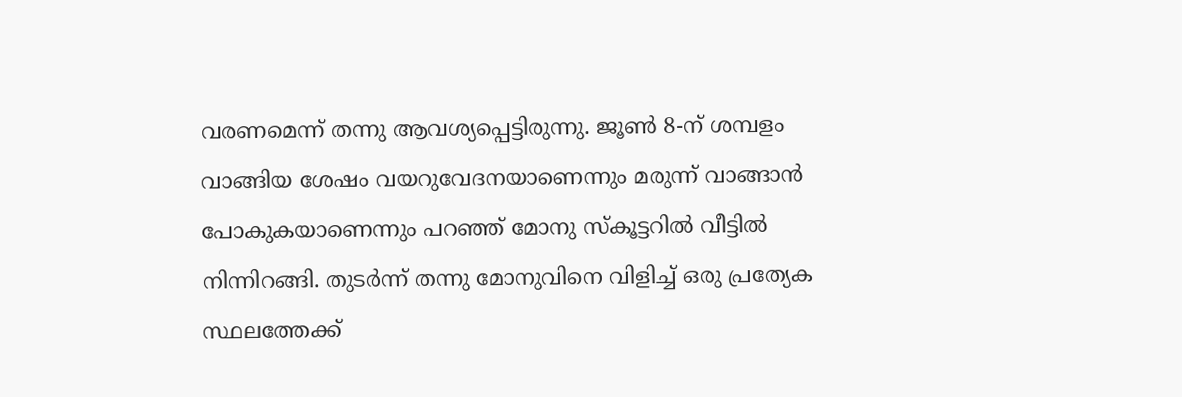വരണമെന്ന് തന്നു ആവശ്യപ്പെട്ടിരുന്നു. ജൂൺ 8-ന് ശമ്പളം വാങ്ങിയ ശേഷം വയറുവേദനയാണെന്നും മരുന്ന് വാങ്ങാൻ പോകുകയാണെന്നും പറഞ്ഞ് മോനു സ്കൂട്ടറിൽ വീട്ടിൽ നിന്നിറങ്ങി. തുടർന്ന് തന്നു മോനുവിനെ വിളിച്ച് ഒരു പ്രത്യേക സ്ഥലത്തേക്ക്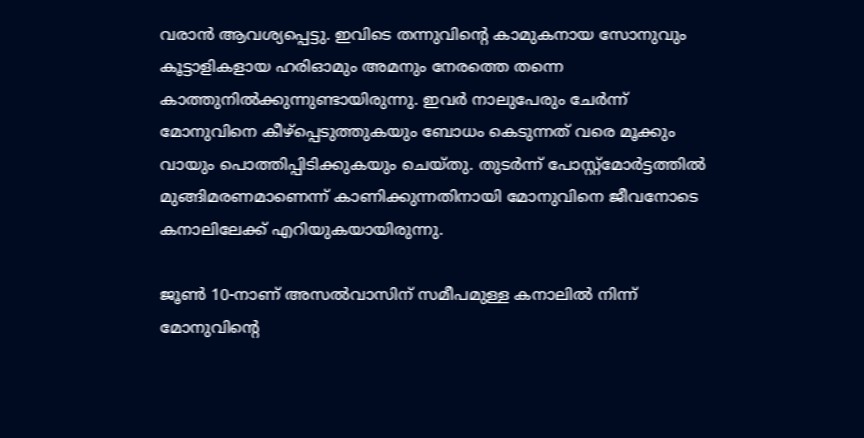വരാൻ ആവശ്യപ്പെട്ടു. ഇവിടെ തന്നുവിന്‍റെ കാമുകനായ സോനുവും കൂട്ടാളികളായ ഹരിഓമും അമനും നേരത്തെ തന്നെ കാത്തുനിൽക്കുന്നുണ്ടായിരുന്നു. ഇവർ നാലുപേരും ചേർന്ന് മോനുവിനെ കീഴ്പ്പെടുത്തുകയും ബോധം കെടുന്നത് വരെ മൂക്കും വായും പൊത്തിപ്പിടിക്കുകയും ചെയ്തു. തുടർന്ന് പോസ്റ്റ്‌മോർട്ടത്തിൽ മുങ്ങിമരണമാണെന്ന് കാണിക്കുന്നതിനായി മോനുവിനെ ജീവനോടെ കനാലിലേക്ക് എറിയുകയായിരുന്നു.

ജൂൺ 10-നാണ് അസൽവാസിന് സമീപമുള്ള കനാലിൽ നിന്ന് മോനുവിന്‍റെ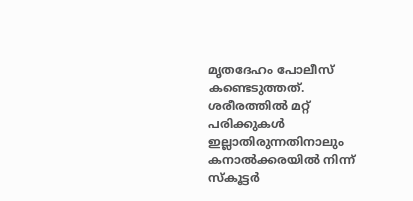മൃതദേഹം പോലീസ് കണ്ടെടുത്തത്. ശരീരത്തിൽ മറ്റ് പരിക്കുകൾ ഇല്ലാതിരുന്നതിനാലും കനാൽക്കരയിൽ നിന്ന് സ്കൂട്ടർ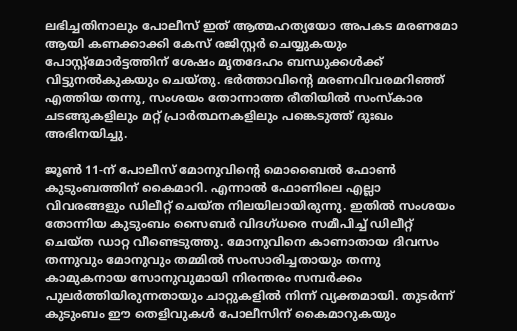ലഭിച്ചതിനാലും പോലീസ് ഇത് ആത്മഹത്യയോ അപകട മരണമോ ആയി കണക്കാക്കി കേസ് രജിസ്റ്റർ ചെയ്യുകയും പോസ്റ്റ്‌മോർട്ടത്തിന് ശേഷം മൃതദേഹം ബന്ധുക്കൾക്ക് വിട്ടുനൽകുകയും ചെയ്തു. ഭർത്താവിന്‍റെ മരണവിവരമറിഞ്ഞ് എത്തിയ തന്നു, സംശയം തോന്നാത്ത രീതിയിൽ സംസ്കാര ചടങ്ങുകളിലും മറ്റ് പ്രാർത്ഥനകളിലും പങ്കെടുത്ത് ദുഃഖം അഭിനയിച്ചു.

ജൂൺ 11-ന് പോലീസ് മോനുവിന്‍റെ മൊബൈൽ ഫോൺ കുടുംബത്തിന് കൈമാറി. എന്നാൽ ഫോണിലെ എല്ലാ വിവരങ്ങളും ഡിലീറ്റ് ചെയ്ത നിലയിലായിരുന്നു. ഇതിൽ സംശയം തോന്നിയ കുടുംബം സൈബർ വിദഗ്ധരെ സമീപിച്ച് ഡിലീറ്റ് ചെയ്ത ഡാറ്റ വീണ്ടെടുത്തു. മോനുവിനെ കാണാതായ ദിവസം തന്നുവും മോനുവും തമ്മിൽ സംസാരിച്ചതായും തന്നു കാമുകനായ സോനുവുമായി നിരന്തരം സമ്പർക്കം പുലർത്തിയിരുന്നതായും ചാറ്റുകളിൽ നിന്ന് വ്യക്തമായി. തുടർന്ന് കുടുംബം ഈ തെളിവുകൾ പോലീസിന് കൈമാറുകയും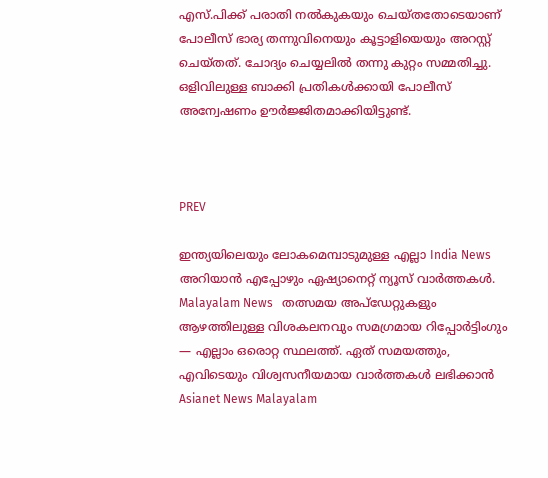എസ്.പിക്ക് പരാതി നൽകുകയും ചെയ്തതോടെയാണ് പോലീസ് ഭാര്യ തന്നുവിനെയും കൂട്ടാളിയെയും അറസ്റ്റ് ചെയ്തത്. ചോദ്യം ചെയ്യലിൽ തന്നു കുറ്റം സമ്മതിച്ചു. ഒളിവിലുള്ള ബാക്കി പ്രതികൾക്കായി പോലീസ് അന്വേഷണം ഊർജ്ജിതമാക്കിയിട്ടുണ്ട്.



PREV

ഇന്ത്യയിലെയും ലോകമെമ്പാടുമുള്ള എല്ലാ India News അറിയാൻ എപ്പോഴും ഏഷ്യാനെറ്റ് ന്യൂസ് വാർത്തകൾ. Malayalam News   തത്സമയ അപ്‌ഡേറ്റുകളും ആഴത്തിലുള്ള വിശകലനവും സമഗ്രമായ റിപ്പോർട്ടിംഗും — എല്ലാം ഒരൊറ്റ സ്ഥലത്ത്. ഏത് സമയത്തും, എവിടെയും വിശ്വസനീയമായ വാർത്തകൾ ലഭിക്കാൻ Asianet News Malayalam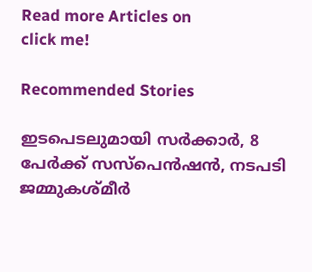Read more Articles on
click me!

Recommended Stories

ഇടപെടലുമായി സർക്കാർ, 8 പേർക്ക് സസ്പെൻഷൻ, നടപടി ജമ്മുകശ്മീർ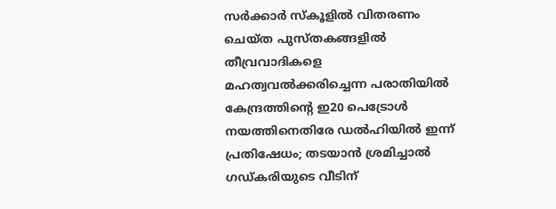സർക്കാർ സ്കൂളിൽ വിതരണം ചെയ്ത പുസ്തകങ്ങളിൽ തീവ്രവാദികളെ മഹത്വവൽക്കരിച്ചെന്ന പരാതിയിൽ
കേന്ദ്രത്തിന്റെ ഇ20 പെട്രോൾ നയത്തിനെതിരേ ഡൽഹിയിൽ ഇന്ന് പ്രതിഷേധം; തടയാൻ ശ്രമിച്ചാൽ ഗഡ്കരിയുടെ വീടിന്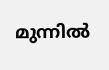മുന്നിൽ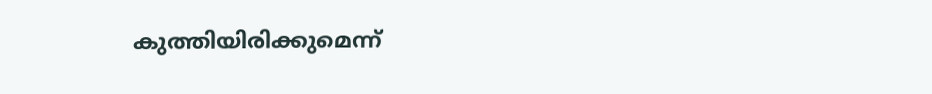കുത്തിയിരിക്കുമെന്ന്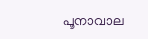പൂനാവാല